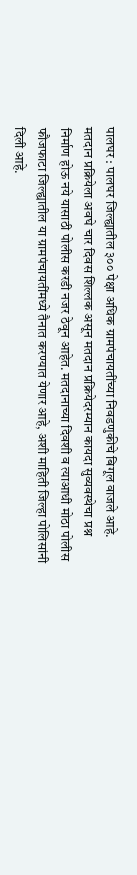पालघर : पालघर जिल्ह्यातील ३०० पेक्षा अधिक ग्रामपंचायतींच्या निवडणुकीचे बिगूल वाजले आहे. मतदान प्रक्रियेला अवघे चार दिवस शिल्लक असून मतदान प्रक्रियेदरम्यान कायदा सुव्यवस्थेचा प्रश्न निर्माण होऊ नये यासाठी पोलीस करडी नजर ठेवून आहेत. मतदानाच्या दिवशी व त्याआधी मोठा पोलीस फौजफाटा जिल्ह्यातील या ग्रामपंचायतींमध्ये तैनात करण्यात येणार आहे, अशी माहिती जिल्हा पोलिसांनी दिली आहे.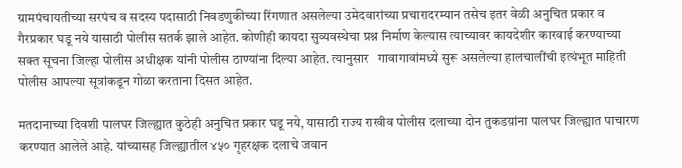ग्रामपंचायतीच्या सरपंच व सदस्य पदासाठी निवडणुकीच्या रिंगणात असलेल्या उमेदवारांच्या प्रचारादरम्यान तसेच इतर वेळी अनुचित प्रकार व गैरप्रकार घडू नये यासाठी पोलीस सतर्क झाले आहेत. कोणीही कायदा सुव्यवस्थेचा प्रश्न निर्माण केल्यास त्याच्यावर कायदेशीर कारवाई करण्याच्या सक्त सूचना जिल्हा पोलीस अधीक्षक यांनी पोलीस ठाण्यांना दिल्या आहेत. त्यानुसार   गावागावांमध्ये सुरू असलेल्या हालचालींची इत्थंभूत माहिती पोलीस आपल्या सूत्रांकडून गोळा करताना दिसत आहेत.

मतदानाच्या दिवशी पालघर जिल्ह्यात कुठेही अनुचित प्रकार घडू नये, यासाठी राज्य राखीव पोलीस दलाच्या दोन तुकडय़ांना पालघर जिल्ह्यात पाचारण करण्यात आलेले आहे. यांच्यासह जिल्ह्यातील ४५० गृहरक्षक दलाचे जवान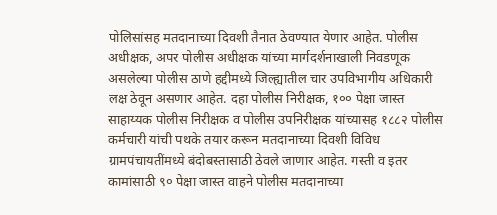पोलिसांसह मतदानाच्या दिवशी तैनात ठेवण्यात येणार आहेत. पोलीस अधीक्षक, अपर पोलीस अधीक्षक यांच्या मार्गदर्शनाखाली निवडणूक असलेल्या पोलीस ठाणे हद्दीमध्ये जिल्ह्यातील चार उपविभागीय अधिकारी लक्ष ठेवून असणार आहेत. दहा पोलीस निरीक्षक, १०० पेक्षा जास्त साहाय्यक पोलीस निरीक्षक व पोलीस उपनिरीक्षक यांच्यासह १८८२ पोलीस कर्मचारी यांची पथके तयार करून मतदानाच्या दिवशी विविध ग्रामपंचायतींमध्ये बंदोबस्तासाठी ठेवले जाणार आहेत. गस्ती व इतर कामांसाठी ९० पेक्षा जास्त वाहने पोलीस मतदानाच्या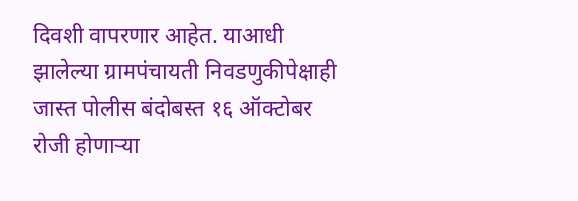दिवशी वापरणार आहेत. याआधी झालेल्या ग्रामपंचायती निवडणुकीपेक्षाही जास्त पोलीस बंदोबस्त १६ ऑक्टोबर रोजी होणाऱ्या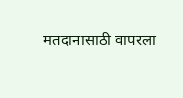मतदानासाठी वापरला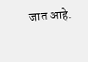जात आहे.